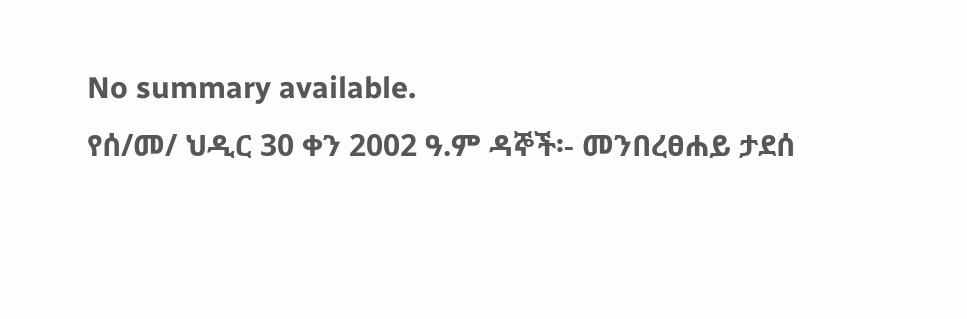No summary available.
የሰ/መ/ ህዲር 30 ቀን 2002 ዓ.ም ዳኞች፡- መንበረፀሐይ ታደሰ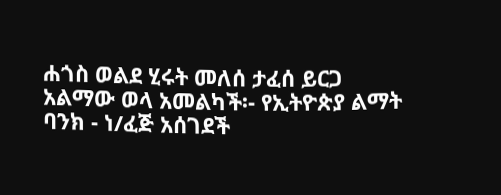ሐጎስ ወልደ ሂሩት መለሰ ታፈሰ ይርጋ አልማው ወላ አመልካች፡- የኢትዮጵያ ልማት ባንክ - ነ/ፈጅ አሰገደች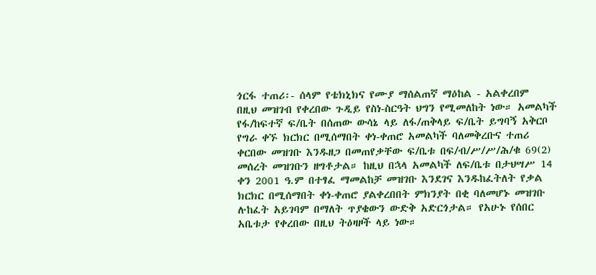ጎርፋ ተጠሪ፡- ሰላም የቴክኒክና የሙያ ማሰልጠኛ ማዕከል - አልቀረበም
በዚህ መዝገብ የቀረበው ጉዲይ የስነ-ስርዓት ህግን የሚመለከት ነው። አመልካች የፋ/ከፍተኛ ፍ/ቤት በሰጠው ውሳኔ ላይ ለፋ/ጠቅላይ ፍ/ቤት ይግባኝ አቅርቦ የግራ ቀኙ ክርክር በሚሰማበት ቀነ-ቀጠሮ አመልካች ባለመቅረቡና ተጠሪ ቀርበው መዝገቡ እንዱዘጋ በመጠየቃቸው ፍ/ቤቱ በፍ/ብ/ሥ/ሥ/ሕ/ቁ 69(2) መሰረት መዝገቡን ዘግቶታል። ከዚህ በኋላ አመልካች ለፍ/ቤቱ በታህሣሥ 14 ቀን 2001 ዓ.ም በተፃፈ ማመልከቻ መዝገቡ እንደገና እንዱከፈትለት የቃል ክርክር በሚሰማበት ቀነ-ቀጠሮ ያልቀረበበት ምክንያት በቂ ባለመሆኑ መዝገቡ ሉከፈት አይገባም በማለት ጥያቄውን ውድቅ አድርጎታል። የአሁኑ የሰበር አቤቱታ የቀረበው በዚህ ትዕዛዞች ላይ ነው።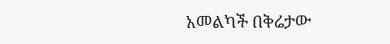አመልካች በቅሬታው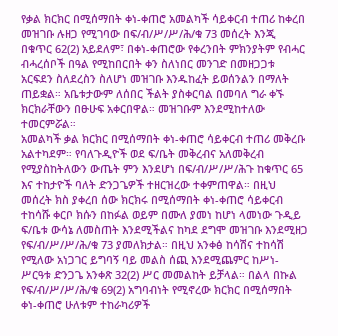የቃል ክርክር በሚሰማበት ቀነ-ቀጠሮ አመልካች ሳይቀርብ ተጠሪ ከቀረበ መዝገቡ ሉዘጋ የሚገባው በፍ/ብ/ሥ/ሥ/ሕ/ቁ 73 መሰረት እንጂ በቁጥር 62(2) አይደለም፣ በቀነ-ቀጠሮው የቀረንበት ምክንያትም የብሓር ብሓረሰቦች በዓል የሚከበርበት ቀን ስለነበር መንገድ በመዘጋጋቱ አርፍደን ስለደረስን ስለሆነ መዝገቡ እንዱከፈት ይወሰንልን በማለት ጠይቋል። አቤቱታውም ለሰበር ችልት ያስቀርባል በመባለ ግራ ቀኙ ክርክራቸውን በፁሁፍ አቀርበዋል። መዝገቡም እንደሚከተለው ተመርምሯል።
አመልካች ቃል ክርክር በሚሰማበት ቀነ-ቀጠሮ ሳይቀርብ ተጠሪ መቅረቡ አልተካደም። የባለጉዲዮች ወደ ፍ/ቤት መቅረብና አለመቅረብ የሚያስከትለውን ውጤት ምን እንደሆነ በፍ/ብ/ሥ/ሥ/ሕጉ ከቁጥር 65 እና ተከታዮች ባለት ድንጋጌዎች ተዘርዝረው ተቀምጠዋል። በዚህ መሰረት ክስ ያቀረበ ሰው ክርክሩ በሚሰማበት ቀነ-ቀጠሮ ሳይቀርብ ተከሳሹ ቀርቦ ክሱን በከፉል ወይም በሙለ ያመነ ከሆነ ላመነው ጉዲይ ፍ/ቤቱ ውሳኔ ለመስጠት እንደሚችልና ከካደ ደግሞ መዝገቡ እንደሚዘጋ የፍ/ብ/ሥ/ሥ/ሕ/ቁ 73 ያመለክታል። በዚህ አንቀፅ ከሳሽና ተከሳሽ የሚለው አነጋገር ይግባኝ ባይ መልስ ሰጪ እንደሚጨምር ከሥነ-ሥርዓቱ ድንጋጌ አንቀጽ 32(2) ሥር መመልከት ይቻላል። በልላ በኩል የፍ/ብ/ሥ/ሥ/ሕ/ቁ 69(2) አግባብነት የሚኖረው ክርክር በሚሰማበት ቀነ-ቀጠሮ ሁለቱም ተከራካሪዎች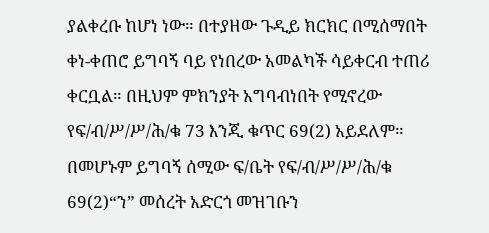ያልቀረቡ ከሆነ ነው። በተያዘው ጉዲይ ክርክር በሚሰማበት ቀነ-ቀጠሮ ይግባኝ ባይ የነበረው አመልካች ሳይቀርብ ተጠሪ ቀርቧል። በዚህም ምክንያት አግባብነበት የሚኖረው የፍ/ብ/ሥ/ሥ/ሕ/ቁ 73 እንጂ ቁጥር 69(2) አይደለም። በመሆኑም ይግባኝ ሰሚው ፍ/ቤት የፍ/ብ/ሥ/ሥ/ሕ/ቁ 69(2)“ን” መሰረት አድርጎ መዝገቡን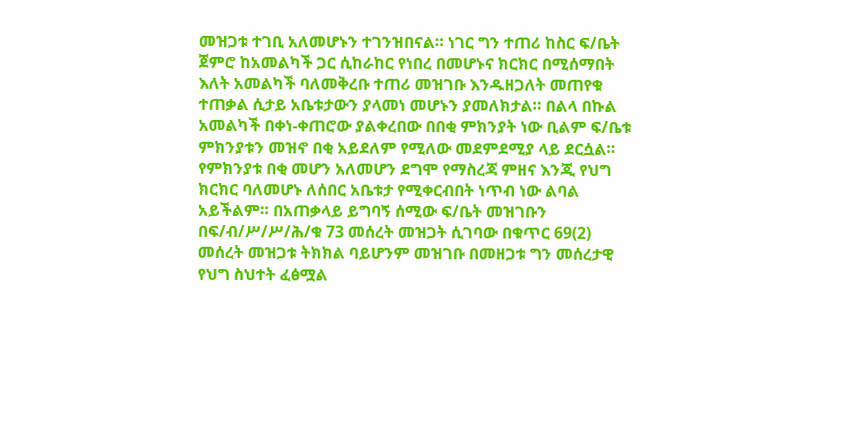መዝጋቱ ተገቢ አለመሆኑን ተገንዝበናል። ነገር ግን ተጠሪ ከስር ፍ/ቤት ጀምሮ ከአመልካች ጋር ሲከራከር የነበረ በመሆኑና ክርክር በሚሰማበት እለት አመልካች ባለመቅረቡ ተጠሪ መዝገቡ እንዱዘጋለት መጠየቁ ተጠቃል ሲታይ አቤቱታውን ያላመነ መሆኑን ያመለክታል። በልላ በኩል አመልካች በቀነ-ቀጠሮው ያልቀረበው በበቂ ምክንያት ነው ቢልም ፍ/ቤቱ ምክንያቱን መዝኖ በቂ አይደለም የሚለው መደምደሚያ ላይ ደርሷል። የምክንያቱ በቂ መሆን አለመሆን ደግሞ የማስረጃ ምዘና እንጂ የህግ ክርክር ባለመሆኑ ለሰበር አቤቱታ የሚቀርብበት ነጥብ ነው ልባል አይችልም። በአጠቃላይ ይግባኝ ሰሚው ፍ/ቤት መዝገቡን በፍ/ብ/ሥ/ሥ/ሕ/ቁ 73 መሰረት መዝጋት ሲገባው በቁጥር 69(2) መሰረት መዝጋቱ ትክክል ባይሆንም መዝገቡ በመዘጋቱ ግን መሰረታዊ የህግ ስህተት ፈፅሟል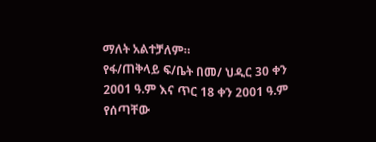ማለት አልተቻለም።
የፋ/ጠቅላይ ፍ/ቤት በመ/ ህዲር 30 ቀን 2001 ዓ.ም እና ጥር 18 ቀን 2001 ዓ.ም የሰጣቸው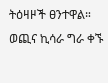ትዕዛዞች ፀንተዋል።
ወጪና ኪሳራ ግራ ቀኙ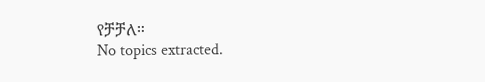የቻቻለ።
No topics extracted.